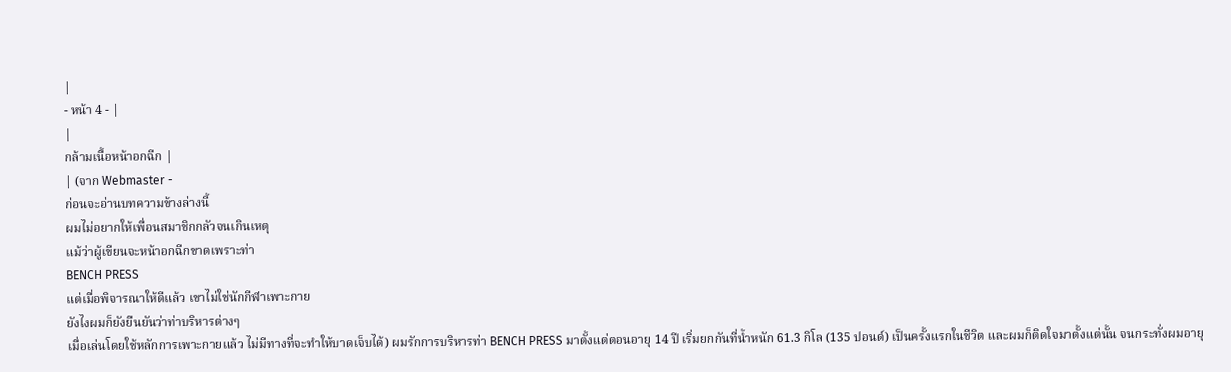|
- หน้า 4 - |
|
กล้ามเนื้อหน้าอกฉีก |
| (จาก Webmaster -
ก่อนจะอ่านบทความข้างล่างนี้
ผมไม่อยากให้เพื่อนสมาชิกกลัวจนเกินเหตุ
แม้ว่าผู้เขียนจะหน้าอกฉีกขาดเพราะท่า
BENCH PRESS
แต่เมื่อพิจารณาให้ดีแล้ว เขาไม่ใช่นักกีฬาเพาะกาย
ยังไงผมก็ยังยืนยันว่าท่าบริหารต่างๆ
เมื่อเล่นโดยใช้หลักการเพาะกายแล้ว ไม่มีทางที่จะทำให้บาดเจ็บได้) ผมรักการบริหารท่า BENCH PRESS มาตั้งแต่ตอนอายุ 14 ปี เริ่มยกกันที่น้ำหนัก 61.3 กิโล (135 ปอนด์) เป็นครั้งแรกในชีวิต และผมก็ติดใจมาตั้งแต่นั้น จนกระทั่งผมอายุ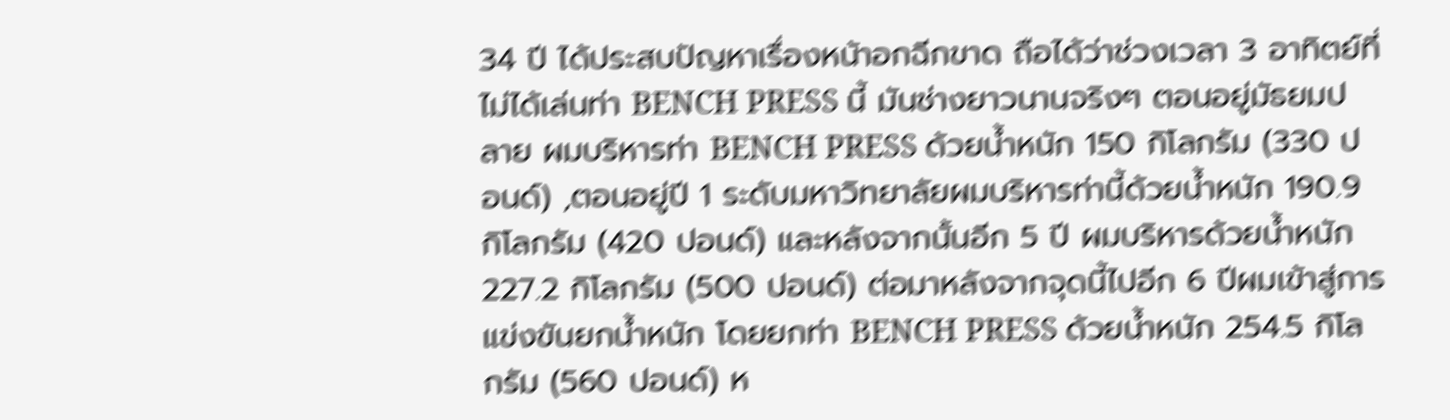34 ปี ได้ประสบปัญหาเรื่องหน้าอกฉีกขาด ถือได้ว่าช่วงเวลา 3 อาทิตย์ที่ไม่ได้เล่นท่า BENCH PRESS นี้ มันช่างยาวนานจริงๆ ตอนอยู่มัธยมปลาย ผมบริหารท่า BENCH PRESS ด้วยน้ำหนัก 150 กิโลกรัม (330 ปอนด์) ,ตอนอยู่ปี 1 ระดับมหาวิทยาลัยผมบริหารท่านี้ด้วยน้ำหนัก 190.9 กิโลกรัม (420 ปอนด์) และหลังจากนั้นอีก 5 ปี ผมบริหารด้วยน้ำหนัก 227.2 กิโลกรัม (500 ปอนด์) ต่อมาหลังจากจุดนี้ไปอีก 6 ปีผมเข้าสู่การแข่งขันยกน้ำหนัก โดยยกท่า BENCH PRESS ด้วยน้ำหนัก 254.5 กิโลกรัม (560 ปอนด์) ห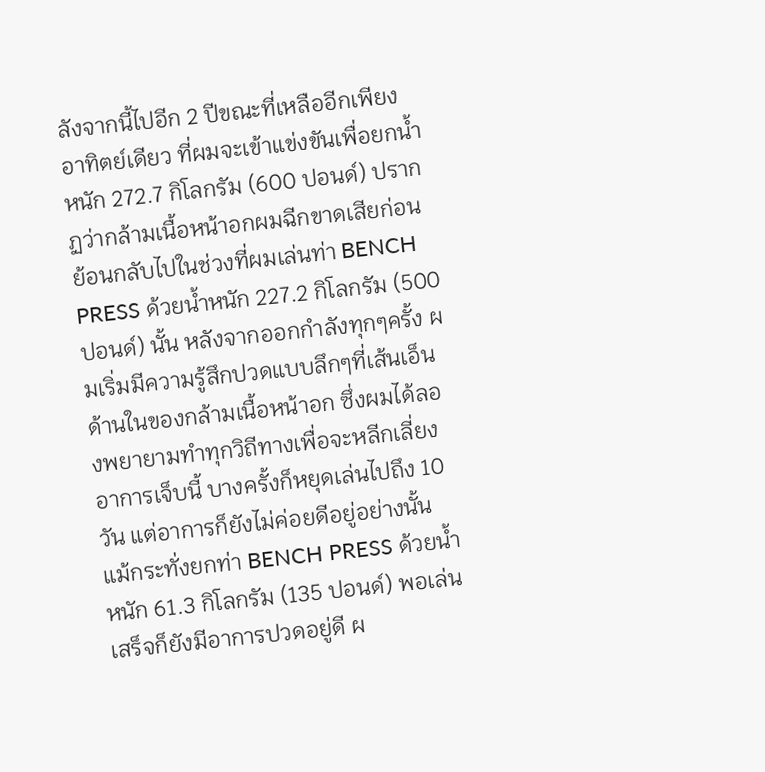ลังจากนี้ไปอีก 2 ปีขณะที่เหลืออีกเพียงอาทิตย์เดียว ที่ผมจะเข้าแข่งขันเพื่อยกน้ำหนัก 272.7 กิโลกรัม (600 ปอนด์) ปรากฏว่ากล้ามเนื้อหน้าอกผมฉีกขาดเสียก่อน ย้อนกลับไปในช่วงที่ผมเล่นท่า BENCH PRESS ด้วยน้ำหนัก 227.2 กิโลกรัม (500 ปอนด์) นั้น หลังจากออกกำลังทุกๆครั้ง ผมเริ่มมีความรู้สึกปวดแบบลึกๆที่เส้นเอ็นด้านในของกล้ามเนื้อหน้าอก ซึ่งผมได้ลองพยายามทำทุกวิถีทางเพื่อจะหลีกเลี่ยงอาการเจ็บนี้ บางครั้งก็หยุดเล่นไปถึง 10 วัน แต่อาการก็ยังไม่ค่อยดีอยู่อย่างนั้น แม้กระทั่งยกท่า BENCH PRESS ด้วยน้ำหนัก 61.3 กิโลกรัม (135 ปอนด์) พอเล่นเสร็จก็ยังมีอาการปวดอยู่ดี ผ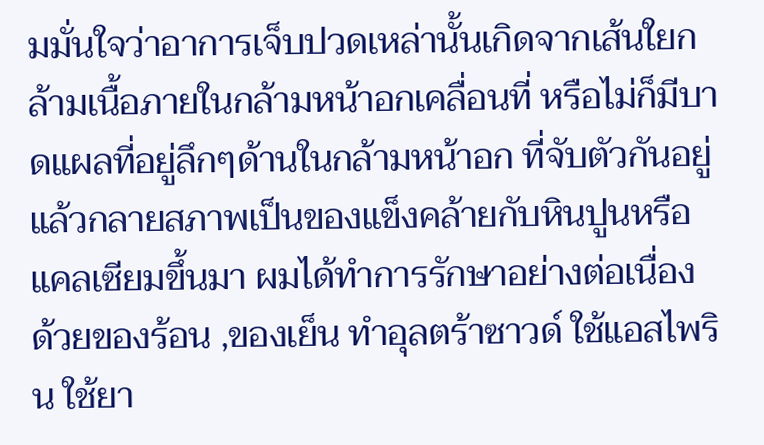มมั่นใจว่าอาการเจ็บปวดเหล่านั้นเกิดจากเส้นใยกล้ามเนื้อภายในกล้ามหน้าอกเคลื่อนที่ หรือไม่ก็มีบาดแผลที่อยู่ลึกๆด้านในกล้ามหน้าอก ที่จับตัวกันอยู่แล้วกลายสภาพเป็นของแข็งคล้ายกับหินปูนหรือแคลเซียมขึ้นมา ผมได้ทำการรักษาอย่างต่อเนื่อง ด้วยของร้อน ,ของเย็น ทำอุลตร้าซาวด์ ใช้แอสไพริน ใช้ยา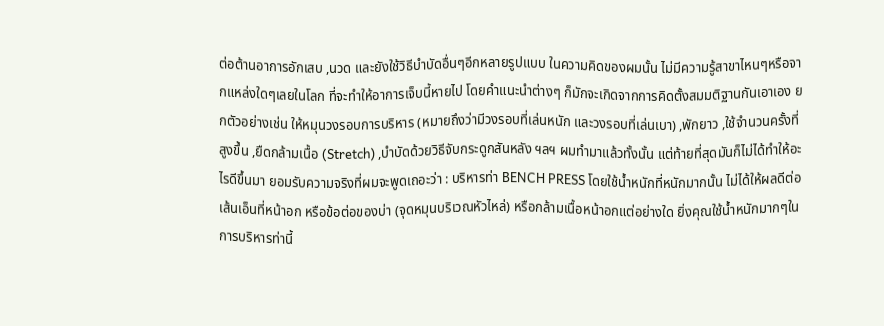ต่อต้านอาการอักเสบ ,นวด และยังใช้วิธีบำบัดอื่นๆอีกหลายรูปแบบ ในความคิดของผมนั้น ไม่มีความรู้สาขาไหนๆหรือจากแหล่งใดๆเลยในโลก ที่จะทำให้อาการเจ็บนี้หายไป โดยคำแนะนำต่างๆ ก็มักจะเกิดจากการคิดตั้งสมมติฐานกันเอาเอง ยกตัวอย่างเช่น ให้หมุนวงรอบการบริหาร (หมายถึงว่ามีวงรอบที่เล่นหนัก และวงรอบที่เล่นเบา) ,พักยาว ,ใช้จำนวนครั้งที่สูงขึ้น ,ยืดกล้ามเนื้อ (Stretch) ,บำบัดด้วยวิธีจับกระดูกสันหลัง ฯลฯ ผมทำมาแล้วทั้งนั้น แต่ท้ายที่สุดมันก็ไม่ได้ทำให้อะไรดีขึ้นมา ยอมรับความจริงที่ผมจะพูดเถอะว่า : บริหารท่า BENCH PRESS โดยใช้น้ำหนักที่หนักมากนั้น ไม่ได้ให้ผลดีต่อเส้นเอ็นที่หน้าอก หรือข้อต่อของบ่า (จุดหมุนบริเวณหัวไหล่) หรือกล้ามเนื้อหน้าอกแต่อย่างใด ยิ่งคุณใช้น้ำหนักมากๆในการบริหารท่านี้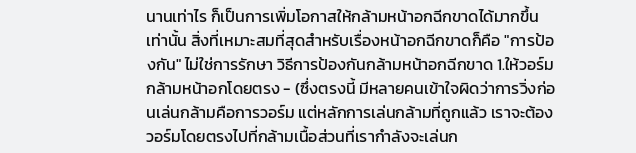นานเท่าไร ก็เป็นการเพิ่มโอกาสให้กล้ามหน้าอกฉีกขาดได้มากขึ้นเท่านั้น สิ่งที่เหมาะสมที่สุดสำหรับเรื่องหน้าอกฉีกขาดก็คือ "การป้องกัน" ไม่ใช่การรักษา วิธีการป้องกันกล้ามหน้าอกฉีกขาด 1.ให้วอร์มกล้ามหน้าอกโดยตรง - (ซึ่งตรงนี้ มีหลายคนเข้าใจผิดว่าการวิ่งก่อนเล่นกล้ามคือการวอร์ม แต่หลักการเล่นกล้ามที่ถูกแล้ว เราจะต้องวอร์มโดยตรงไปที่กล้ามเนื้อส่วนที่เรากำลังจะเล่นก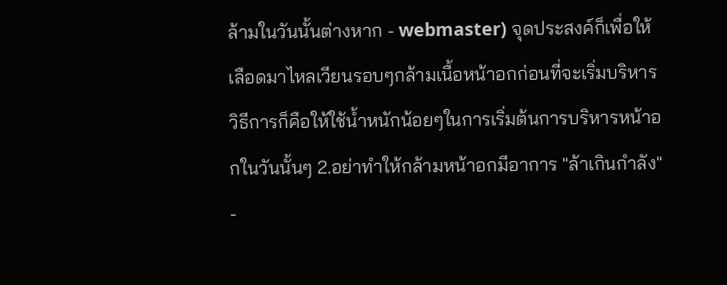ล้ามในวันนั้นต่างหาก - webmaster) จุดประสงค์ก็เพื่อให้เลือดมาไหลเวียนรอบๆกล้ามเนื้อหน้าอกก่อนที่จะเริ่มบริหาร วิธีการก็คือให้ใช้น้ำหนักน้อยๆในการเริ่มต้นการบริหารหน้าอกในวันนั้นๆ 2.อย่าทำให้กล้ามหน้าอกมีอาการ "ล้าเกินกำลัง" -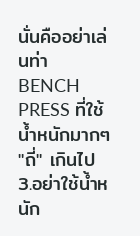นั่นคืออย่าเล่นท่า BENCH PRESS ที่ใช้น้ำหนักมากๆ "ถี่" เกินไป 3.อย่าใช้น้ำหนัก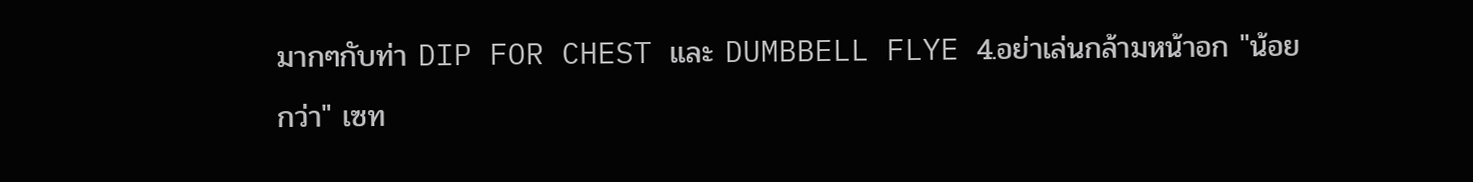มากๆกับท่า DIP FOR CHEST และ DUMBBELL FLYE 4.อย่าเล่นกล้ามหน้าอก "น้อยกว่า" เซท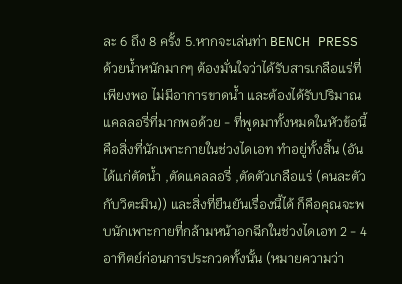ละ 6 ถึง 8 ครั้ง 5.หากจะเล่นท่า BENCH PRESS ด้วยน้ำหนักมากๆ ต้องมั่นใจว่าได้รับสารเกลือแร่ที่เพียงพอ ไม่มีอาการขาดน้ำ และต้องได้รับปริมาณแคลลอรี่ที่มากพอด้วย - ที่พูดมาทั้งหมดในหัวข้อนี้ คือสิ่งที่นักเพาะกายในช่วงไดเอท ทำอยู่ทั้งสิ้น (อันได้แก่ตัดน้ำ ,ตัดแคลลอรี่ ,ตัดตัวเกลือแร่ (คนละตัวกับวิตะมิน)) และสิ่งที่ยืนยันเรื่องนี้ได้ ก็คือคุณจะพบนักเพาะกายที่กล้ามหน้าอกฉีกในช่วงไดเอท 2 - 4 อาทิตย์ก่อนการประกวดทั้งนั้น (หมายความว่า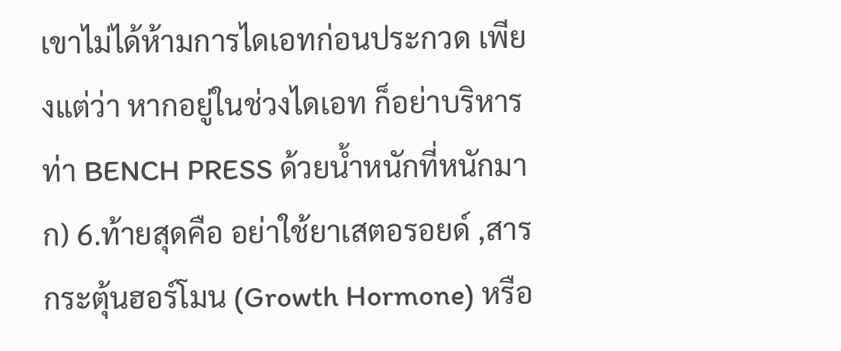เขาไม่ได้ห้ามการไดเอทก่อนประกวด เพียงแต่ว่า หากอยู่ในช่วงไดเอท ก็อย่าบริหารท่า BENCH PRESS ด้วยน้ำหนักที่หนักมาก) 6.ท้ายสุดคือ อย่าใช้ยาเสตอรอยด์ ,สารกระตุ้นฮอร์โมน (Growth Hormone) หรือ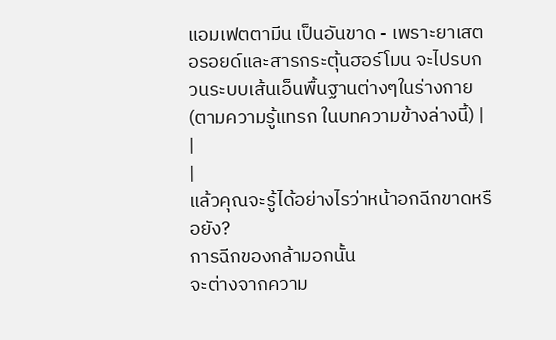แอมเฟตตามีน เป็นอันขาด - เพราะยาเสตอรอยด์และสารกระตุ้นฮอร์โมน จะไปรบกวนระบบเส้นเอ็นพื้นฐานต่างๆในร่างกาย (ตามความรู้แทรก ในบทความข้างล่างนี้) |
|
|
แล้วคุณจะรู้ได้อย่างไรว่าหน้าอกฉีกขาดหรือยัง?
การฉีกของกล้ามอกนั้น
จะต่างจากความ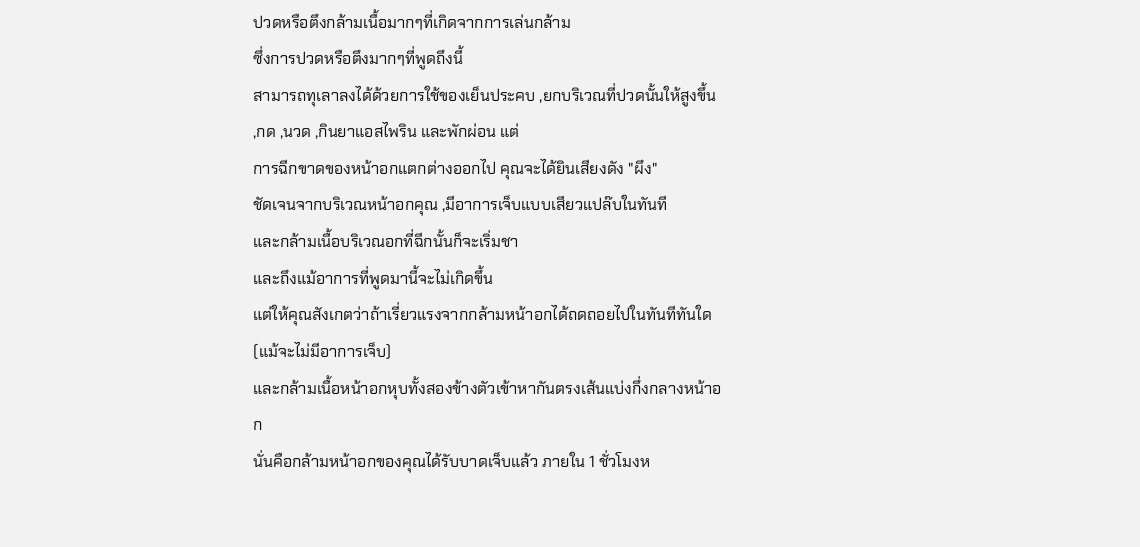ปวดหรือตึงกล้ามเนื้อมากๆที่เกิดจากการเล่นกล้าม
ซึ่งการปวดหรือตึงมากๆที่พูดถึงนี้
สามารถทุเลาลงได้ด้วยการใช้ของเย็นประคบ ,ยกบริเวณที่ปวดนั้นให้สูงขึ้น
,กด ,นวด ,กินยาแอสไพริน และพักผ่อน แต่
การฉีกขาดของหน้าอกแตกต่างออกไป คุณจะได้ยินเสียงดัง "ผึง"
ชัดเจนจากบริเวณหน้าอกคุณ ,มีอาการเจ็บแบบเสียวแปล๊บในทันที
และกล้ามเนื้อบริเวณอกที่ฉีกนั้นก็จะเริ่มชา
และถึงแม้อาการที่พูดมานี้จะไม่เกิดขึ้น
แต่ให้คุณสังเกตว่าถ้าเรี่ยวแรงจากกล้ามหน้าอกได้ถดถอยไปในทันทีทันใด
(แม้จะไม่มีอาการเจ็บ)
และกล้ามเนื้อหน้าอกหุบทั้งสองข้างตัวเข้าหากันตรงเส้นแบ่งกึ่งกลางหน้าอก
นั่นคือกล้ามหน้าอกของคุณได้รับบาดเจ็บแล้ว ภายใน 1 ชั่วโมงห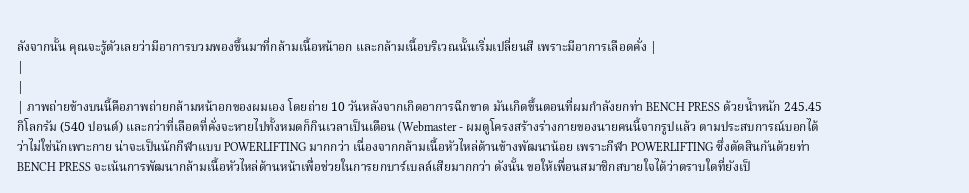ลังจากนั้น คุณจะรู้ตัวเลยว่ามีอาการบวมพองขึ้นมาที่กล้ามเนื้อหน้าอก และกล้ามเนื้อบริเวณนั้นเริ่มเปลี่ยนสี เพราะมีอาการเลือดคั่ง |
|
|
| ภาพถ่ายข้างบนนี้คือภาพถ่ายกล้ามหน้าอกของผมเอง โดยถ่าย 10 วันหลังจากเกิดอาการฉีกขาด มันเกิดขึ้นตอนที่ผมกำลังยกท่า BENCH PRESS ด้วยน้ำหนัก 245.45 กิโลกรัม (540 ปอนด์) และกว่าที่เลือดที่คั่งจะหายไปทั้งหมดก็กินเวลาเป็นเดือน (Webmaster - ผมดูโครงสร้างร่างกายของนายคนนี้จากรูปแล้ว ตามประสบการณ์บอกได้ว่าไม่ใช่นักเพาะกาย น่าจะเป็นนักกีฬาแบบ POWERLIFTING มากกว่า เนื่องจากกล้ามเนื้อหัวไหล่ด้านข้างพัฒนาน้อย เพราะกีฬา POWERLIFTING ซึ่งตัดสินกันด้วยท่า BENCH PRESS จะเน้นการพัฒนากล้ามเนื้อหัวไหล่ด้านหน้าเพื่อช่วยในการยกบาร์เบลล์เสียมากกว่า ดังนั้น ขอให้เพื่อนสมาชิกสบายใจได้ว่าตราบใดที่ยังเป็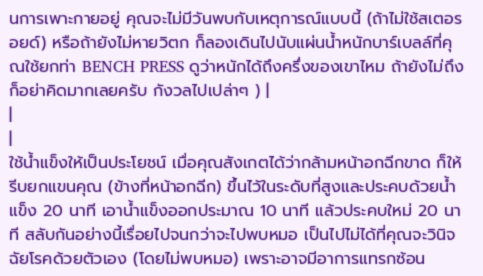นการเพาะกายอยู่ คุณจะไม่มีวันพบกับเหตุการณ์แบบนี้ (ถ้าไม่ใช้สเตอรอยด์) หรือถ้ายังไม่หายวิตก ก็ลองเดินไปนับแผ่นน้ำหนักบาร์เบลล์ที่คุณใช้ยกท่า BENCH PRESS ดูว่าหนักได้ถึงครึ่งของเขาไหม ถ้ายังไม่ถึง ก็อย่าคิดมากเลยครับ กังวลไปเปล่าๆ ) |
|
|
ใช้น้ำแข็งให้เป็นประโยชน์ เมื่อคุณสังเกตได้ว่ากล้ามหน้าอกฉีกขาด ก็ให้รีบยกแขนคุณ (ข้างที่หน้าอกฉีก) ขึ้นไว้ในระดับที่สูงและประคบด้วยน้ำแข็ง 20 นาที เอาน้ำแข็งออกประมาณ 10 นาที แล้วประคบใหม่ 20 นาที สลับกันอย่างนี้เรื่อยไปจนกว่าจะไปพบหมอ เป็นไปไม่ได้ที่คุณจะวินิจฉัยโรคด้วยตัวเอง (โดยไม่พบหมอ) เพราะอาจมีอาการแทรกซ้อน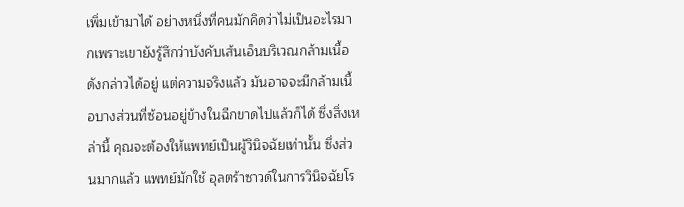เพิ่มเข้ามาได้ อย่างหนึ่งที่คนมักคิดว่าไม่เป็นอะไรมากเพราะเขายังรู้สึกว่าบังคับเส้นเอ็นบริเวณกล้ามเนื้อดังกล่าวได้อยู่ แต่ความจริงแล้ว มันอาจจะมีกล้ามเนื้อบางส่วนที่ซ้อนอยู่ข้างในฉีกขาดไปแล้วก็ได้ ซึ่งสิ่งเหล่านี้ คุณจะต้องให้แพทย์เป็นผู้วินิจฉัยเท่านั้น ซึ่งส่วนมากแล้ว แพทย์มักใช้ อุลตร้าซาวด์ในการวินิจฉัยโร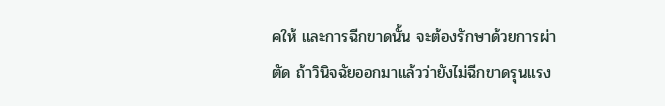คให้ และการฉีกขาดนั้น จะต้องรักษาด้วยการผ่าตัด ถ้าวินิจฉัยออกมาแล้วว่ายังไม่ฉีกขาดรุนแรง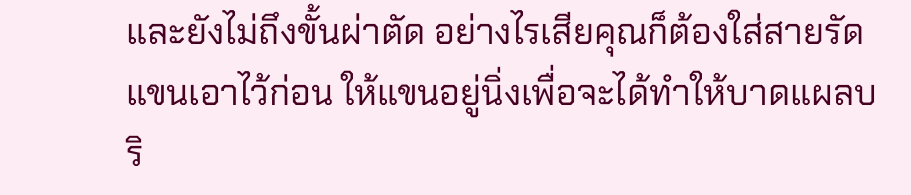และยังไม่ถึงขั้นผ่าตัด อย่างไรเสียคุณก็ต้องใส่สายรัดแขนเอาไว้ก่อน ให้แขนอยู่นิ่งเพื่อจะได้ทำให้บาดแผลบริ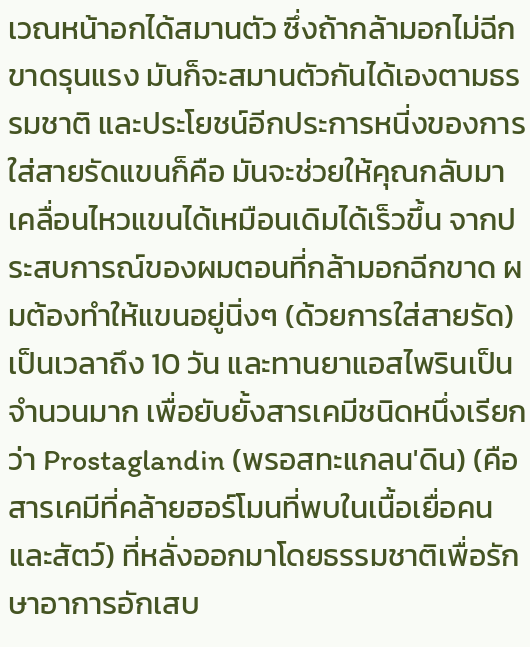เวณหน้าอกได้สมานตัว ซึ่งถ้ากล้ามอกไม่ฉีกขาดรุนแรง มันก็จะสมานตัวกันได้เองตามธรรมชาติ และประโยชน์อีกประการหนี่งของการใส่สายรัดแขนก็คือ มันจะช่วยให้คุณกลับมาเคลื่อนไหวแขนได้เหมือนเดิมได้เร็วขึ้น จากประสบการณ์ของผมตอนที่กล้ามอกฉีกขาด ผมต้องทำให้แขนอยู่นิ่งๆ (ด้วยการใส่สายรัด) เป็นเวลาถึง 10 วัน และทานยาแอสไพรินเป็นจำนวนมาก เพื่อยับยั้งสารเคมีชนิดหนึ่งเรียกว่า Prostaglandin (พรอสทะแกลน'ดิน) (คือสารเคมีที่คล้ายฮอร์โมนที่พบในเนื้อเยื่อคนและสัตว์) ที่หลั่งออกมาโดยธรรมชาติเพื่อรักษาอาการอักเสบ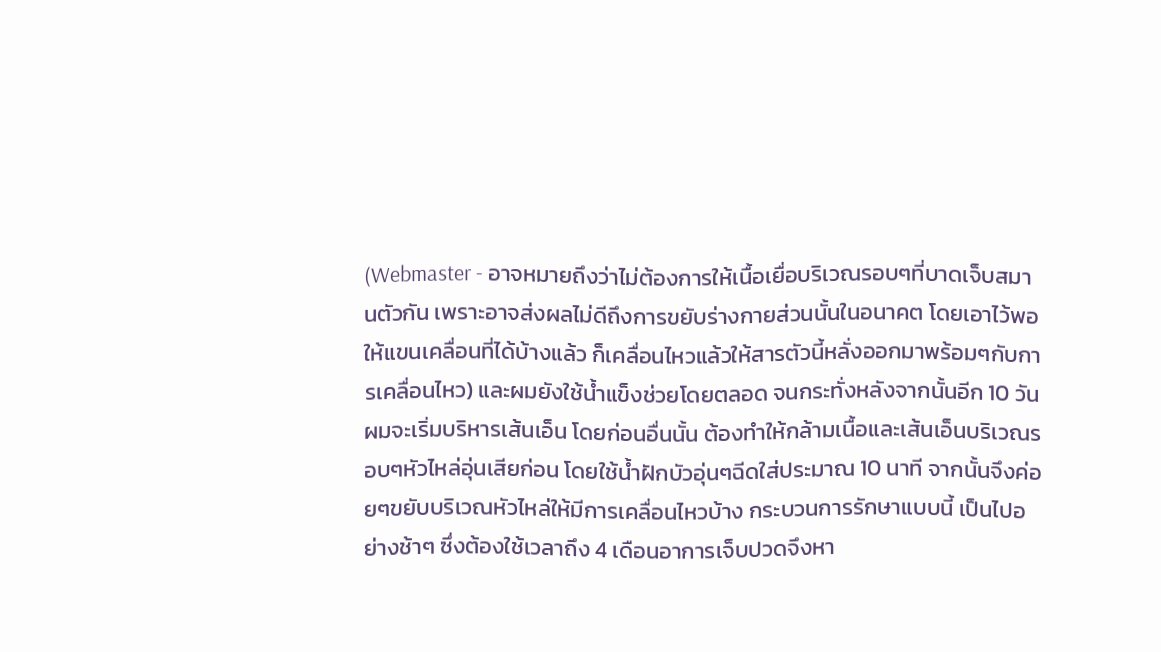(Webmaster - อาจหมายถึงว่าไม่ต้องการให้เนื้อเยื่อบริเวณรอบๆที่บาดเจ็บสมานตัวกัน เพราะอาจส่งผลไม่ดีถึงการขยับร่างกายส่วนนั้นในอนาคต โดยเอาไว้พอให้แขนเคลื่อนที่ได้บ้างแล้ว ก็เคลื่อนไหวแล้วให้สารตัวนี้หลั่งออกมาพร้อมๆกับการเคลื่อนไหว) และผมยังใช้น้ำแข็งช่วยโดยตลอด จนกระทั่งหลังจากนั้นอีก 10 วัน ผมจะเริ่มบริหารเส้นเอ็น โดยก่อนอื่นนั้น ต้องทำให้กล้ามเนื้อและเส้นเอ็นบริเวณรอบๆหัวไหล่อุ่นเสียก่อน โดยใช้น้ำฝักบัวอุ่นๆฉีดใส่ประมาณ 10 นาที จากนั้นจึงค่อยๆขยับบริเวณหัวไหล่ให้มีการเคลื่อนไหวบ้าง กระบวนการรักษาแบบนี้ เป็นไปอย่างช้าๆ ซึ่งต้องใช้เวลาถึง 4 เดือนอาการเจ็บปวดจึงหา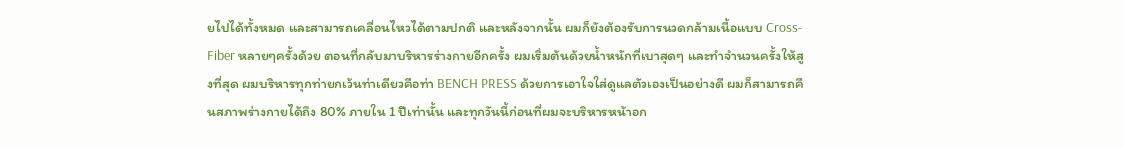ยไปได้ทั้งหมด และสามารถเคลื่อนไหวได้ตามปกติ และหลังจากนั้น ผมก็ยังต้องรับการนวดกล้ามเนื้อแบบ Cross-Fiber หลายๆครั้งด้วย ตอนที่กลับมาบริหารร่างกายอีกครั้ง ผมเริ่มต้นด้วยน้ำหนักที่เบาสุดๆ และทำจำนวนครั้งให้สูงที่สุด ผมบริหารทุกท่ายกเว้นท่าเดียวคือท่า BENCH PRESS ด้วยการเอาใจใส่ดูแลตัวเองเป็นอย่างดี ผมก็สามารถคืนสภาพร่างกายได้ถึง 80% ภายใน 1 ปีเท่านั้น และทุกวันนี้ก่อนที่ผมจะบริหารหน้าอก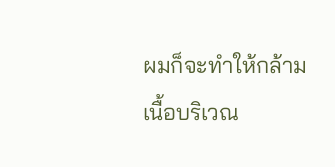ผมก็จะทำให้กล้ามเนื้อบริเวณ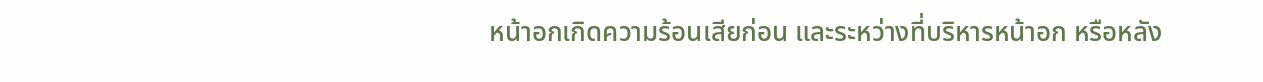หน้าอกเกิดความร้อนเสียก่อน และระหว่างที่บริหารหน้าอก หรือหลัง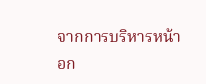จากการบริหารหน้าอก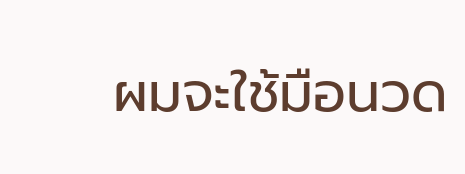ผมจะใช้มือนวด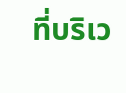ที่บริเว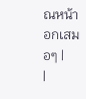ณหน้าอกเสมอๆ |
|